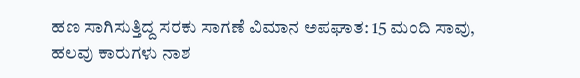ಹಣ ಸಾಗಿಸುತ್ತಿದ್ದ ಸರಕು ಸಾಗಣೆ ವಿಮಾನ ಅಪಘಾತ: 15 ಮಂದಿ ಸಾವು, ಹಲವು ಕಾರುಗಳು ನಾಶ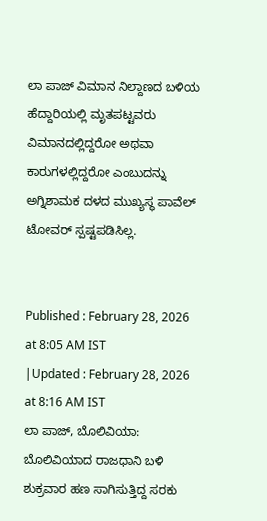ಲಾ ಪಾಜ್ ವಿಮಾನ ನಿಲ್ದಾಣದ ಬಳಿಯ ಹೆದ್ದಾರಿಯಲ್ಲಿ ಮೃತಪಟ್ಟವರು ವಿಮಾನದಲ್ಲಿದ್ದರೋ ಅಥವಾ ಕಾರುಗಳಲ್ಲಿದ್ದರೋ ಎಂಬುದನ್ನು ಅಗ್ನಿಶಾಮಕ ದಳದ ಮುಖ್ಯಸ್ಥ ಪಾವೆಲ್ ಟೋವರ್ ಸ್ಪಷ್ಟಪಡಿಸಿಲ್ಲ.


Published : February 28, 2026 at 8:05 AM IST
|Updated : February 28, 2026 at 8:16 AM IST
ಲಾ ಪಾಜ್, ಬೊಲಿವಿಯಾ: ಬೊಲಿವಿಯಾದ ರಾಜಧಾನಿ ಬಳಿ ಶುಕ್ರವಾರ ಹಣ ಸಾಗಿಸುತ್ತಿದ್ದ ಸರಕು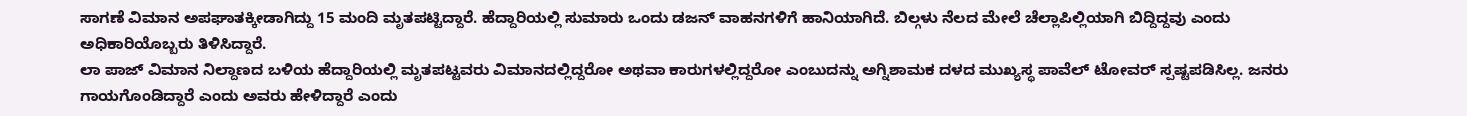ಸಾಗಣೆ ವಿಮಾನ ಅಪಘಾತಕ್ಕೀಡಾಗಿದ್ದು 15 ಮಂದಿ ಮೃತಪಟ್ಟಿದ್ದಾರೆ. ಹೆದ್ದಾರಿಯಲ್ಲಿ ಸುಮಾರು ಒಂದು ಡಜನ್ ವಾಹನಗಳಿಗೆ ಹಾನಿಯಾಗಿದೆ. ಬಿಲ್ಗಳು ನೆಲದ ಮೇಲೆ ಚೆಲ್ಲಾಪಿಲ್ಲಿಯಾಗಿ ಬಿದ್ದಿದ್ದವು ಎಂದು ಅಧಿಕಾರಿಯೊಬ್ಬರು ತಿಳಿಸಿದ್ದಾರೆ.
ಲಾ ಪಾಜ್ ವಿಮಾನ ನಿಲ್ದಾಣದ ಬಳಿಯ ಹೆದ್ದಾರಿಯಲ್ಲಿ ಮೃತಪಟ್ಟವರು ವಿಮಾನದಲ್ಲಿದ್ದರೋ ಅಥವಾ ಕಾರುಗಳಲ್ಲಿದ್ದರೋ ಎಂಬುದನ್ನು ಅಗ್ನಿಶಾಮಕ ದಳದ ಮುಖ್ಯಸ್ಥ ಪಾವೆಲ್ ಟೋವರ್ ಸ್ಪಷ್ಟಪಡಿಸಿಲ್ಲ. ಜನರು ಗಾಯಗೊಂಡಿದ್ದಾರೆ ಎಂದು ಅವರು ಹೇಳಿದ್ದಾರೆ ಎಂದು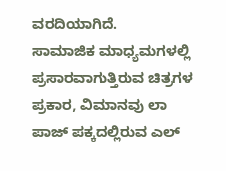ವರದಿಯಾಗಿದೆ.
ಸಾಮಾಜಿಕ ಮಾಧ್ಯಮಗಳಲ್ಲಿ ಪ್ರಸಾರವಾಗುತ್ತಿರುವ ಚಿತ್ರಗಳ ಪ್ರಕಾರ, ವಿಮಾನವು ಲಾ ಪಾಜ್ ಪಕ್ಕದಲ್ಲಿರುವ ಎಲ್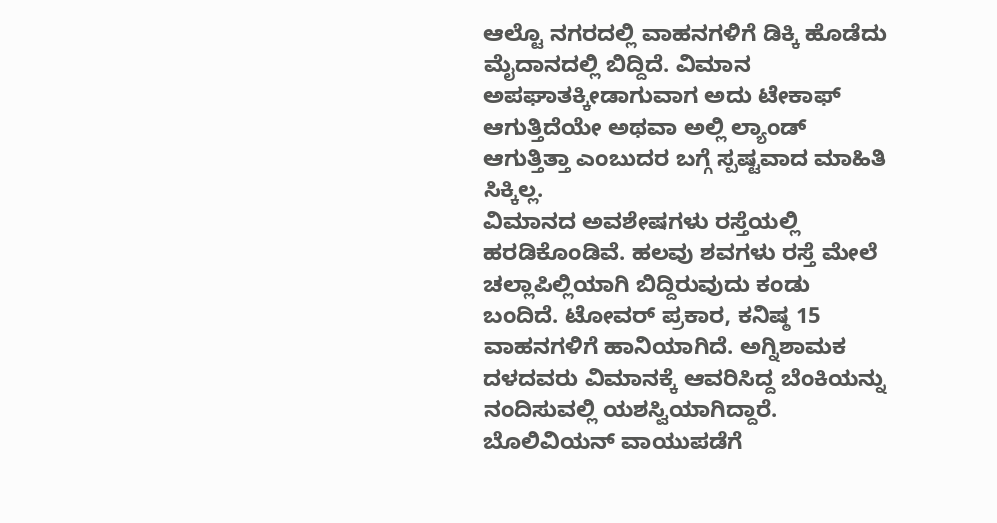ಆಲ್ಟೊ ನಗರದಲ್ಲಿ ವಾಹನಗಳಿಗೆ ಡಿಕ್ಕಿ ಹೊಡೆದು ಮೈದಾನದಲ್ಲಿ ಬಿದ್ದಿದೆ. ವಿಮಾನ ಅಪಘಾತಕ್ಕೀಡಾಗುವಾಗ ಅದು ಟೇಕಾಫ್ ಆಗುತ್ತಿದೆಯೇ ಅಥವಾ ಅಲ್ಲಿ ಲ್ಯಾಂಡ್ ಆಗುತ್ತಿತ್ತಾ ಎಂಬುದರ ಬಗ್ಗೆ ಸ್ಪಷ್ಟವಾದ ಮಾಹಿತಿ ಸಿಕ್ಕಿಲ್ಲ.
ವಿಮಾನದ ಅವಶೇಷಗಳು ರಸ್ತೆಯಲ್ಲಿ ಹರಡಿಕೊಂಡಿವೆ. ಹಲವು ಶವಗಳು ರಸ್ತೆ ಮೇಲೆ ಚಲ್ಲಾಪಿಲ್ಲಿಯಾಗಿ ಬಿದ್ದಿರುವುದು ಕಂಡು ಬಂದಿದೆ. ಟೋವರ್ ಪ್ರಕಾರ, ಕನಿಷ್ಠ 15 ವಾಹನಗಳಿಗೆ ಹಾನಿಯಾಗಿದೆ. ಅಗ್ನಿಶಾಮಕ ದಳದವರು ವಿಮಾನಕ್ಕೆ ಆವರಿಸಿದ್ದ ಬೆಂಕಿಯನ್ನು ನಂದಿಸುವಲ್ಲಿ ಯಶಸ್ವಿಯಾಗಿದ್ದಾರೆ. ಬೊಲಿವಿಯನ್ ವಾಯುಪಡೆಗೆ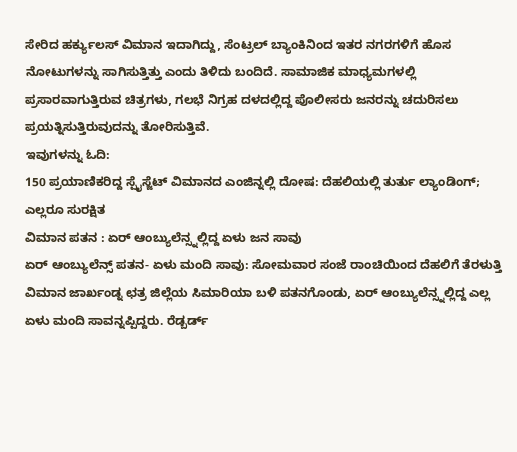ಸೇರಿದ ಹರ್ಕ್ಯುಲಸ್ ವಿಮಾನ ಇದಾಗಿದ್ದು, ಸೆಂಟ್ರಲ್ ಬ್ಯಾಂಕಿನಿಂದ ಇತರ ನಗರಗಳಿಗೆ ಹೊಸ ನೋಟುಗಳನ್ನು ಸಾಗಿಸುತ್ತಿತ್ತು ಎಂದು ತಿಳಿದು ಬಂದಿದೆ. ಸಾಮಾಜಿಕ ಮಾಧ್ಯಮಗಳಲ್ಲಿ ಪ್ರಸಾರವಾಗುತ್ತಿರುವ ಚಿತ್ರಗಳು, ಗಲಭೆ ನಿಗ್ರಹ ದಳದಲ್ಲಿದ್ದ ಪೊಲೀಸರು ಜನರನ್ನು ಚದುರಿಸಲು ಪ್ರಯತ್ನಿಸುತ್ತಿರುವುದನ್ನು ತೋರಿಸುತ್ತಿವೆ.
ಇವುಗಳನ್ನು ಓದಿ:
150 ಪ್ರಯಾಣಿಕರಿದ್ದ ಸ್ಪೈಸ್ಜೆಟ್ ವಿಮಾನದ ಎಂಜಿನ್ನಲ್ಲಿ ದೋಷ: ದೆಹಲಿಯಲ್ಲಿ ತುರ್ತು ಲ್ಯಾಂಡಿಂಗ್; ಎಲ್ಲರೂ ಸುರಕ್ಷಿತ
ವಿಮಾನ ಪತನ : ಏರ್ ಆಂಬ್ಯುಲೆನ್ಸ್ನಲ್ಲಿದ್ದ ಏಳು ಜನ ಸಾವು
ಏರ್ ಆಂಬ್ಯುಲೆನ್ಸ್ ಪತನ- ಏಳು ಮಂದಿ ಸಾವು: ಸೋಮವಾರ ಸಂಜೆ ರಾಂಚಿಯಿಂದ ದೆಹಲಿಗೆ ತೆರಳುತ್ತಿ ವಿಮಾನ ಜಾರ್ಖಂಡ್ನ ಛತ್ರ ಜಿಲ್ಲೆಯ ಸಿಮಾರಿಯಾ ಬಳಿ ಪತನಗೊಂಡು, ಏರ್ ಆಂಬ್ಯುಲೆನ್ಸ್ನಲ್ಲಿದ್ದ ಎಲ್ಲ ಏಳು ಮಂದಿ ಸಾವನ್ನಪ್ಪಿದ್ದರು. ರೆಡ್ಬರ್ಡ್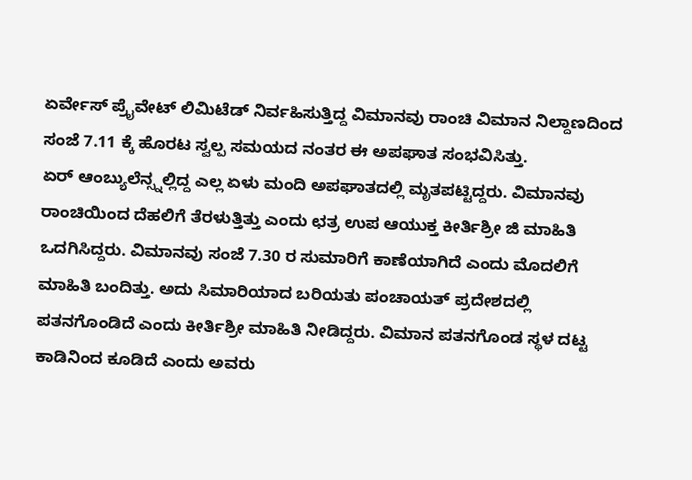ಏರ್ವೇಸ್ ಪ್ರೈವೇಟ್ ಲಿಮಿಟೆಡ್ ನಿರ್ವಹಿಸುತ್ತಿದ್ದ ವಿಮಾನವು ರಾಂಚಿ ವಿಮಾನ ನಿಲ್ದಾಣದಿಂದ ಸಂಜೆ 7.11 ಕ್ಕೆ ಹೊರಟ ಸ್ವಲ್ಪ ಸಮಯದ ನಂತರ ಈ ಅಪಘಾತ ಸಂಭವಿಸಿತ್ತು.
ಏರ್ ಆಂಬ್ಯುಲೆನ್ಸ್ನಲ್ಲಿದ್ದ ಎಲ್ಲ ಏಳು ಮಂದಿ ಅಪಘಾತದಲ್ಲಿ ಮೃತಪಟ್ಟಿದ್ದರು. ವಿಮಾನವು ರಾಂಚಿಯಿಂದ ದೆಹಲಿಗೆ ತೆರಳುತ್ತಿತ್ತು ಎಂದು ಛತ್ರ ಉಪ ಆಯುಕ್ತ ಕೀರ್ತಿಶ್ರೀ ಜಿ ಮಾಹಿತಿ ಒದಗಿಸಿದ್ದರು. ವಿಮಾನವು ಸಂಜೆ 7.30 ರ ಸುಮಾರಿಗೆ ಕಾಣೆಯಾಗಿದೆ ಎಂದು ಮೊದಲಿಗೆ ಮಾಹಿತಿ ಬಂದಿತ್ತು. ಅದು ಸಿಮಾರಿಯಾದ ಬರಿಯತು ಪಂಚಾಯತ್ ಪ್ರದೇಶದಲ್ಲಿ ಪತನಗೊಂಡಿದೆ ಎಂದು ಕೀರ್ತಿಶ್ರೀ ಮಾಹಿತಿ ನೀಡಿದ್ದರು. ವಿಮಾನ ಪತನಗೊಂಡ ಸ್ಥಳ ದಟ್ಟ ಕಾಡಿನಿಂದ ಕೂಡಿದೆ ಎಂದು ಅವರು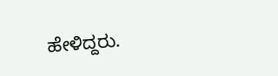ಹೇಳಿದ್ದರು.